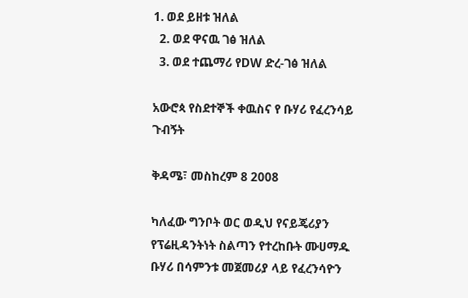1. ወደ ይዘቱ ዝለል
  2. ወደ ዋናዉ ገፅ ዝለል
  3. ወደ ተጨማሪ የDW ድረ-ገፅ ዝለል

አውሮጳ የስደተኞች ቀዉስና የ ቡሃሪ የፈረንሳይ ጉብኝት

ቅዳሜ፣ መስከረም 8 2008

ካለፈው ግንቦት ወር ወዲህ የናይጄሪያን የፕሬዚዳንትነት ስልጣን የተረከቡት ሙሀማዱ ቡሃሪ በሳምንቱ መጀመሪያ ላይ የፈረንሳዮን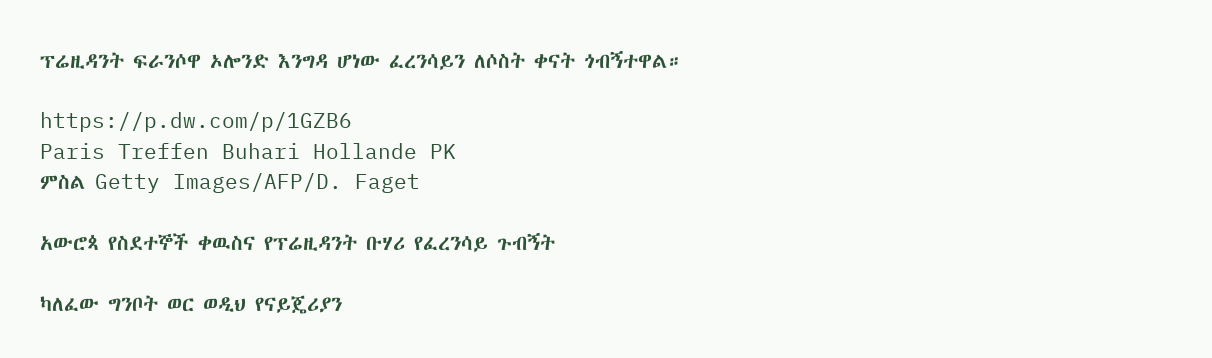ፕሬዚዳንት ፍራንሶዋ ኦሎንድ እንግዳ ሆነው ፈረንሳይን ለሶስት ቀናት ጎብኝተዋል።

https://p.dw.com/p/1GZB6
Paris Treffen Buhari Hollande PK
ምስል Getty Images/AFP/D. Faget

አውሮጳ የስደተኞች ቀዉስና የፕሬዚዳንት ቡሃሪ የፈረንሳይ ጉብኝት

ካለፈው ግንቦት ወር ወዲህ የናይጄሪያን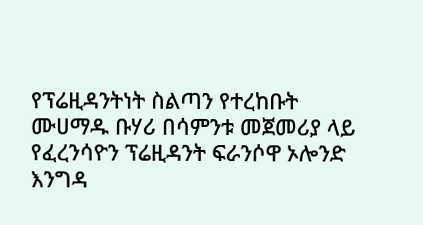የፕሬዚዳንትነት ስልጣን የተረከቡት ሙሀማዱ ቡሃሪ በሳምንቱ መጀመሪያ ላይ የፈረንሳዮን ፕሬዚዳንት ፍራንሶዋ ኦሎንድ እንግዳ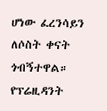ሆነው ፈረንሳይን ለሶስት ቀናት ጎብኝተዋል። የፕሬዚዳንት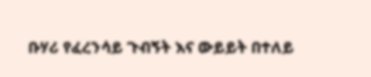ቡሃሪ የፈረንሳይ ጉብኝት እና ውይይት በተለይ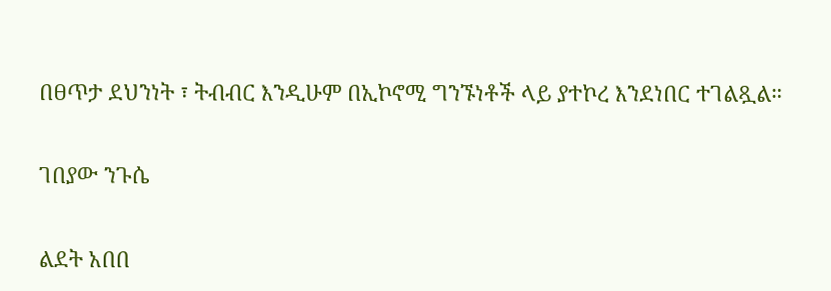በፀጥታ ደህንነት ፣ ትብብር እንዲሁም በኢኮኖሚ ግንኙነቶች ላይ ያተኮረ እንደነበር ተገልጿል።

ገበያው ንጉሴ

ልደት አበበ